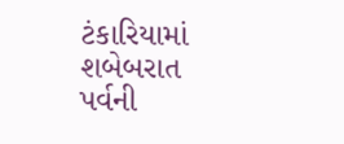ટંકારિયામાં શબેબરાત પર્વની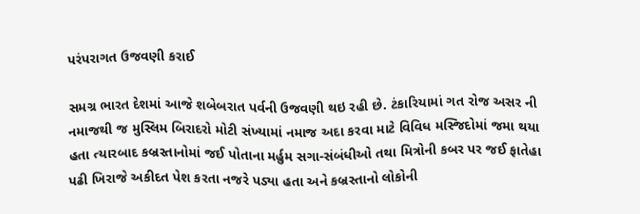પરંપરાગત ઉજવણી કરાઈ

સમગ્ર ભારત દેશમાં આજે શબેબરાત પર્વની ઉજવણી થઇ રહી છે. ટંકારિયામાં ગત રોજ અસર ની નમાજથી જ મુસ્લિમ બિરાદરો મોટી સંખ્યામાં નમાજ અદા કરવા માટે વિવિધ મસ્જિદોમાં જમા થયા હતા ત્યારબાદ કબ્રસ્તાનોમાં જઈ પોતાના મર્હુમ સગા-સંબંધીઓ તથા મિત્રોની કબર પર જઈ ફાતેહા પઢી ખિરાજે અકીદત પેશ કરતા નજરે પડ્યા હતા અને કબ્રસ્તાનો લોકોની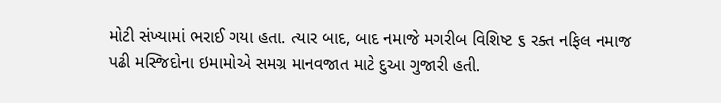મોટી સંખ્યામાં ભરાઈ ગયા હતા. ત્યાર બાદ, બાદ નમાજે મગરીબ વિશિષ્ટ ૬ રક્ત નફિલ નમાજ પઢી મસ્જિદોના ઇમામોએ સમગ્ર માનવજાત માટે દુઆ ગુજારી હતી.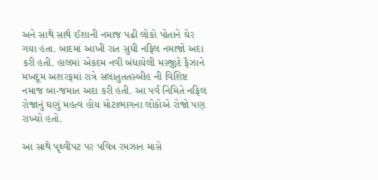અને સાથે સાથે ઈશાની નમાજ પઢી લોકો પોતાને ઘેર ગયા હતા. બાદમાં આખી રાત સુધી નફિલ નમાજો અદા કરી હતી. હાલમાં એકદમ નવી બંધાયેલી મસ્જીદે ફૈઝાને મખદૂમ અશરફમાં રાત્રે સલાતુતતસ્બીહ ની વિશિષ્ટ નમાજ બા-જમાત અદા કરી હતી. આ પર્વ નિમિતે નફિલ રોજાનું ઘણું મહત્વ હોય મોટાભાગના લોકોએ રોજો પણ રાખ્યો હતો.

આ સાથે પૃથ્વીપટ પર પવિત્ર રમઝાન માસે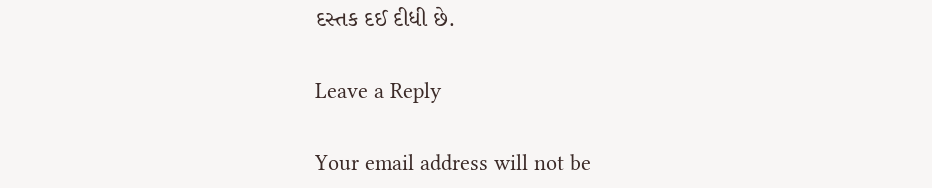દસ્તક દઈ દીધી છે.

Leave a Reply

Your email address will not be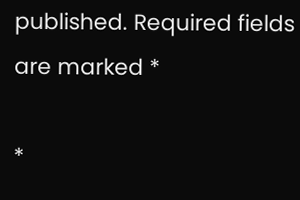published. Required fields are marked *

*